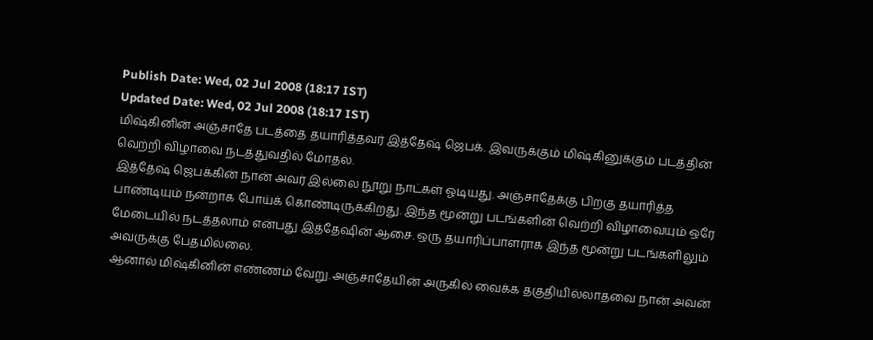Publish Date: Wed, 02 Jul 2008 (18:17 IST)
Updated Date: Wed, 02 Jul 2008 (18:17 IST)
மிஷ்கினின் அஞ்சாதே படத்தை தயாரித்தவர் இத்தேஷ் ஜெபக். இவருக்கும் மிஷ்கினுக்கும் படத்தின் வெற்றி விழாவை நடத்துவதில் மோதல்.
இத்தேஷ் ஜெபக்கின் நான் அவர் இல்லை நூறு நாட்கள் ஓடியது. அஞ்சாதேக்கு பிறகு தயாரித்த பாண்டியும் நன்றாக போய்க் கொண்டிருக்கிறது. இந்த மூன்று படங்களின் வெற்றி விழாவையும் ஒரே மேடையில் நடத்தலாம் என்பது இத்தேஷின் ஆசை. ஒரு தயாரிப்பாளராக இந்த மூன்று படங்களிலும் அவருக்கு பேதமில்லை.
ஆனால் மிஷ்கினின் எண்ணம் வேறு. அஞ்சாதேயின் அருகில் வைக்க தகுதியில்லாதவை நான் அவன்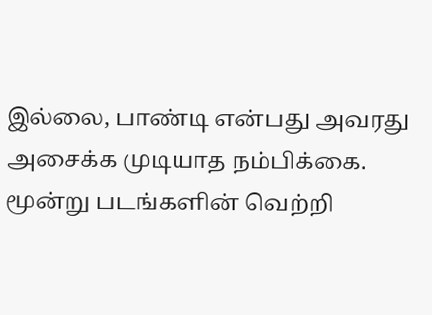இல்லை, பாண்டி என்பது அவரது அசைக்க முடியாத நம்பிக்கை. மூன்று படங்களின் வெற்றி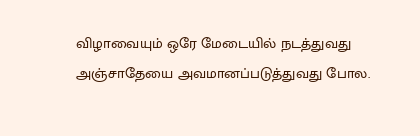விழாவையும் ஒரே மேடையில் நடத்துவது அஞ்சாதேயை அவமானப்படுத்துவது போல.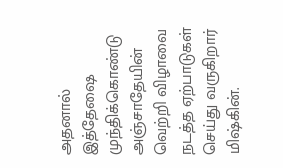அதனால் இத்தேஷை முந்திக்கொண்டு அஞ்சாதேயின் வெற்றி விழாவை நடத்த ஏற்பாடுகள் செய்து வருகிறார் மிஷ்கின்.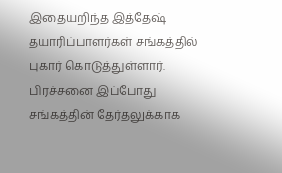இதையறிந்த இத்தேஷ் தயாரிப்பாளர்கள் சங்கத்தில் புகார் கொடுத்துள்ளார்.
பிரச்சனை இப்போது சங்கத்தின் தேர்தலுக்காக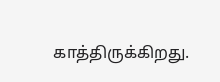காத்திருக்கிறது.